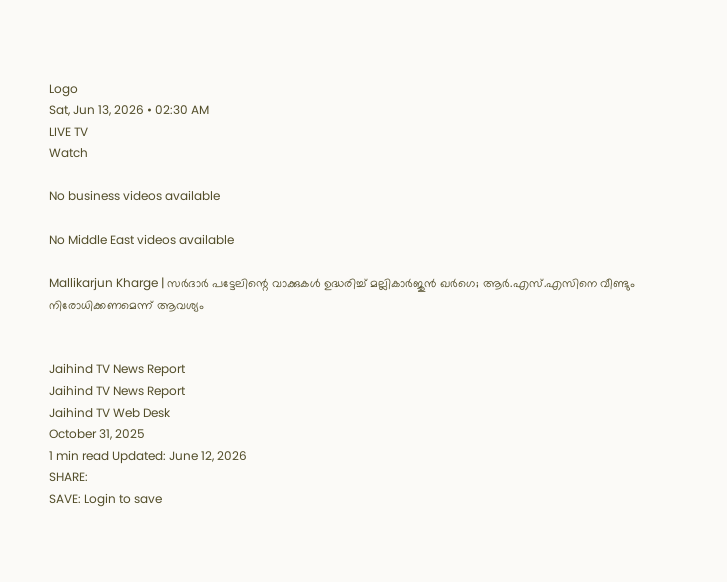Logo
Sat, Jun 13, 2026 • 02:30 AM
LIVE TV
Watch

No business videos available

No Middle East videos available

Mallikarjun Kharge | സര്‍ദാര്‍ പട്ടേലിന്റെ വാക്കുകള്‍ ഉദ്ധരിച്ച് മല്ലികാർജുന്‍ ഖര്‍ഗെ; ആര്‍.എസ്.എസിനെ വീണ്ടും നിരോധിക്കണമെന്ന് ആവശ്യം


Jaihind TV News Report
Jaihind TV News Report
Jaihind TV Web Desk
October 31, 2025
1 min read Updated: June 12, 2026
SHARE:
SAVE: Login to save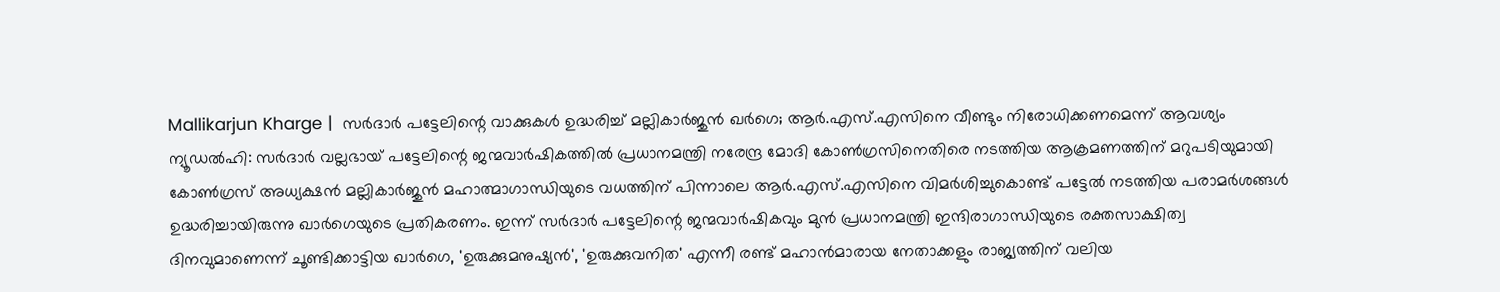Mallikarjun Kharge |  സര്‍ദാര്‍ പട്ടേലിന്റെ വാക്കുകള്‍ ഉദ്ധരിച്ച് മല്ലികാർജുന്‍ ഖര്‍ഗെ; ആര്‍.എസ്.എസിനെ വീണ്ടും നിരോധിക്കണമെന്ന് ആവശ്യം
ന്യൂഡല്‍ഹി: സര്‍ദാര്‍ വല്ലഭായ് പട്ടേലിന്റെ ജന്മവാര്‍ഷികത്തില്‍ പ്രധാനമന്ത്രി നരേന്ദ്ര മോദി കോണ്‍ഗ്രസിനെതിരെ നടത്തിയ ആക്രമണത്തിന് മറുപടിയുമായി കോണ്‍ഗ്രസ് അധ്യക്ഷന്‍ മല്ലികാര്‍ജുന്‍ മഹാത്മാഗാന്ധിയുടെ വധത്തിന് പിന്നാലെ ആര്‍.എസ്.എസിനെ വിമര്‍ശിച്ചുകൊണ്ട് പട്ടേല്‍ നടത്തിയ പരാമര്‍ശങ്ങള്‍ ഉദ്ധരിച്ചായിരുന്നു ഖാര്‍ഗെയുടെ പ്രതികരണം. ഇന്ന് സര്‍ദാര്‍ പട്ടേലിന്റെ ജന്മവാര്‍ഷികവും മുന്‍ പ്രധാനമന്ത്രി ഇന്ദിരാഗാന്ധിയുടെ രക്തസാക്ഷിത്വ ദിനവുമാണെന്ന് ചൂണ്ടിക്കാട്ടിയ ഖാര്‍ഗെ, 'ഉരുക്കുമനുഷ്യന്‍', 'ഉരുക്കുവനിത' എന്നീ രണ്ട് മഹാന്‍മാരായ നേതാക്കളും രാജ്യത്തിന് വലിയ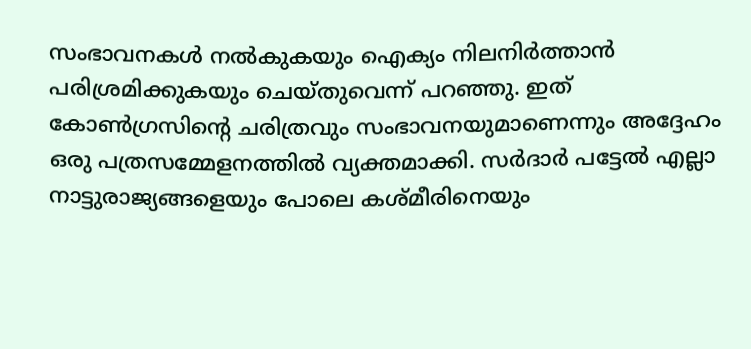സംഭാവനകള്‍ നല്‍കുകയും ഐക്യം നിലനിര്‍ത്താന്‍ പരിശ്രമിക്കുകയും ചെയ്തുവെന്ന് പറഞ്ഞു. ഇത് കോണ്‍ഗ്രസിന്റെ ചരിത്രവും സംഭാവനയുമാണെന്നും അദ്ദേഹം ഒരു പത്രസമ്മേളനത്തില്‍ വ്യക്തമാക്കി. സര്‍ദാര്‍ പട്ടേല്‍ എല്ലാ നാട്ടുരാജ്യങ്ങളെയും പോലെ കശ്മീരിനെയും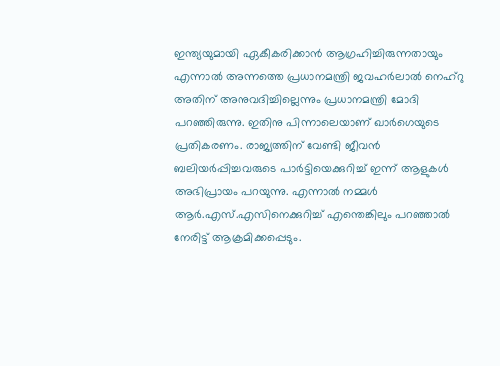ഇന്ത്യയുമായി ഏകീകരിക്കാന്‍ ആഗ്രഹിച്ചിരുന്നതായും എന്നാല്‍ അന്നത്തെ പ്രധാനമന്ത്രി ജവഹര്‍ലാല്‍ നെഹ്‌റു അതിന് അനുവദിച്ചില്ലെന്നും പ്രധാനമന്ത്രി മോദി പറഞ്ഞിരുന്നു. ഇതിനു പിന്നാലെയാണ് ഖാര്‍ഗെയുടെ പ്രതികരണം. രാജ്യത്തിന് വേണ്ടി ജീവന്‍ ബലിയര്‍പ്പിച്ചവരുടെ പാര്‍ട്ടിയെക്കുറിച്ച് ഇന്ന് ആളുകള്‍ അഭിപ്രായം പറയുന്നു. എന്നാല്‍ നമ്മള്‍ ആര്‍.എസ്.എസിനെക്കുറിച്ച് എന്തെങ്കിലും പറഞ്ഞാല്‍ നേരിട്ട് ആക്രമിക്കപ്പെടും.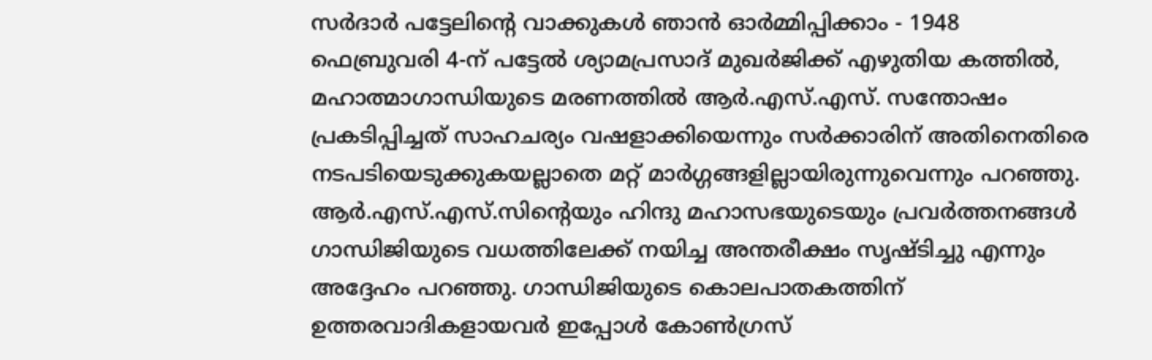സര്‍ദാര്‍ പട്ടേലിന്റെ വാക്കുകള്‍ ഞാന്‍ ഓര്‍മ്മിപ്പിക്കാം - 1948 ഫെബ്രുവരി 4-ന് പട്ടേല്‍ ശ്യാമപ്രസാദ് മുഖര്‍ജിക്ക് എഴുതിയ കത്തില്‍, മഹാത്മാഗാന്ധിയുടെ മരണത്തില്‍ ആര്‍.എസ്.എസ്. സന്തോഷം പ്രകടിപ്പിച്ചത് സാഹചര്യം വഷളാക്കിയെന്നും സര്‍ക്കാരിന് അതിനെതിരെ നടപടിയെടുക്കുകയല്ലാതെ മറ്റ് മാര്‍ഗ്ഗങ്ങളില്ലായിരുന്നുവെന്നും പറഞ്ഞു. ആര്‍.എസ്.എസ്.സിന്റെയും ഹിന്ദു മഹാസഭയുടെയും പ്രവര്‍ത്തനങ്ങള്‍ ഗാന്ധിജിയുടെ വധത്തിലേക്ക് നയിച്ച അന്തരീക്ഷം സൃഷ്ടിച്ചു എന്നും അദ്ദേഹം പറഞ്ഞു. ഗാന്ധിജിയുടെ കൊലപാതകത്തിന് ഉത്തരവാദികളായവര്‍ ഇപ്പോള്‍ കോണ്‍ഗ്രസ്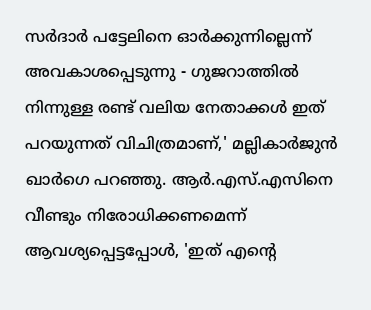സര്‍ദാര്‍ പട്ടേലിനെ ഓര്‍ക്കുന്നില്ലെന്ന് അവകാശപ്പെടുന്നു - ഗുജറാത്തില്‍ നിന്നുള്ള രണ്ട് വലിയ നേതാക്കള്‍ ഇത് പറയുന്നത് വിചിത്രമാണ്,' മല്ലികാര്‍ജുന്‍ ഖാര്‍ഗെ പറഞ്ഞു. ആര്‍.എസ്.എസിനെ വീണ്ടും നിരോധിക്കണമെന്ന് ആവശ്യപ്പെട്ടപ്പോള്‍, 'ഇത് എന്റെ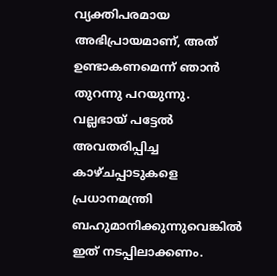വ്യക്തിപരമായ അഭിപ്രായമാണ്, അത് ഉണ്ടാകണമെന്ന് ഞാന്‍ തുറന്നു പറയുന്നു. വല്ലഭായ് പട്ടേല്‍ അവതരിപ്പിച്ച കാഴ്ചപ്പാടുകളെ പ്രധാനമന്ത്രി ബഹുമാനിക്കുന്നുവെങ്കില്‍ ഇത് നടപ്പിലാക്കണം.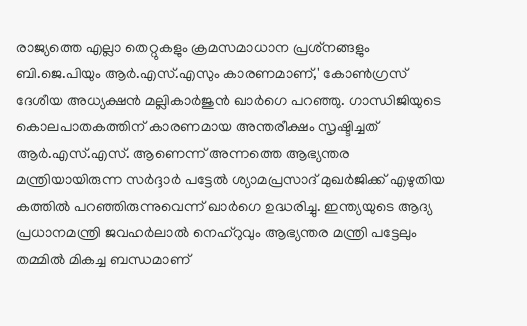രാജ്യത്തെ എല്ലാ തെറ്റുകളും ക്രമസമാധാന പ്രശ്‌നങ്ങളും ബി.ജെ.പിയും ആര്‍.എസ്.എസും കാരണമാണ്,' കോണ്‍ഗ്രസ് ദേശീയ അധ്യക്ഷന്‍ മല്ലികാര്‍ജുന്‍ ഖാര്‍ഗെ പറഞ്ഞു. ഗാന്ധിജിയുടെ കൊലപാതകത്തിന് കാരണമായ അന്തരീക്ഷം സൃഷ്ടിച്ചത് ആര്‍.എസ്.എസ്. ആണെന്ന് അന്നത്തെ ആഭ്യന്തര മന്ത്രിയായിരുന്ന സര്‍ദ്ദാര്‍ പട്ടേല്‍ ശ്യാമപ്രസാദ് മുഖര്‍ജിക്ക് എഴുതിയ കത്തില്‍ പറഞ്ഞിരുന്നുവെന്ന് ഖാര്‍ഗെ ഉദ്ധരിച്ചു. ഇന്ത്യയുടെ ആദ്യ പ്രധാനമന്ത്രി ജവഹര്‍ലാല്‍ നെഹ്‌റുവും ആഭ്യന്തര മന്ത്രി പട്ടേലും തമ്മില്‍ മികച്ച ബന്ധമാണ്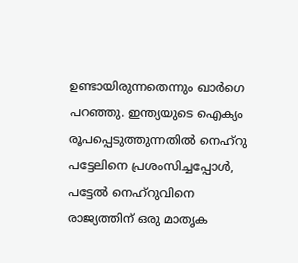ഉണ്ടായിരുന്നതെന്നും ഖാര്‍ഗെ പറഞ്ഞു. ഇന്ത്യയുടെ ഐക്യം രൂപപ്പെടുത്തുന്നതില്‍ നെഹ്‌റു പട്ടേലിനെ പ്രശംസിച്ചപ്പോള്‍, പട്ടേല്‍ നെഹ്‌റുവിനെ രാജ്യത്തിന് ഒരു മാതൃക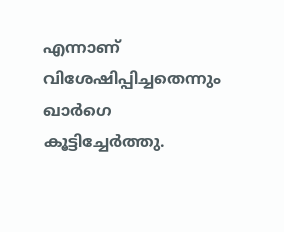എന്നാണ് വിശേഷിപ്പിച്ചതെന്നും ഖാര്‍ഗെ കൂട്ടിച്ചേര്‍ത്തു.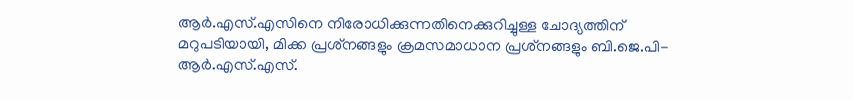ആര്‍.എസ്.എസിനെ നിരോധിക്കുന്നതിനെക്കുറിച്ചുള്ള ചോദ്യത്തിന് മറുപടിയായി, മിക്ക പ്രശ്‌നങ്ങളും ക്രമസമാധാന പ്രശ്‌നങ്ങളും ബി.ജെ.പി-ആര്‍.എസ്.എസ്.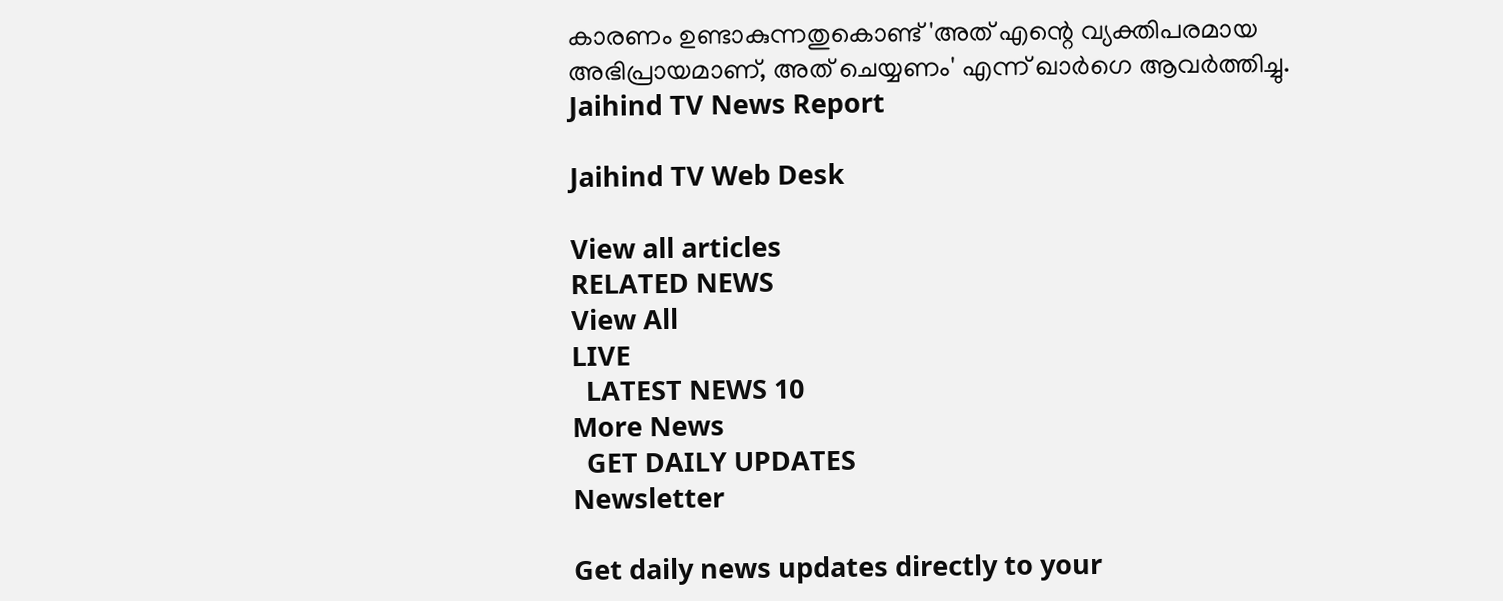കാരണം ഉണ്ടാകുന്നതുകൊണ്ട് 'അത് എന്റെ വ്യക്തിപരമായ അഭിപ്രായമാണ്, അത് ചെയ്യണം' എന്ന് ഖാര്‍ഗെ ആവര്‍ത്തിച്ചു.
Jaihind TV News Report

Jaihind TV Web Desk

View all articles
RELATED NEWS
View All
LIVE
  LATEST NEWS 10
More News
  GET DAILY UPDATES
Newsletter

Get daily news updates directly to your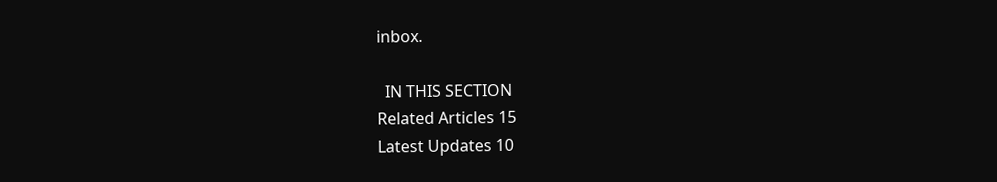inbox.

  IN THIS SECTION
Related Articles 15
Latest Updates 10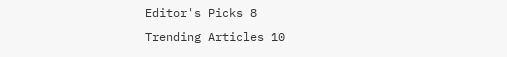Editor's Picks 8
Trending Articles 10